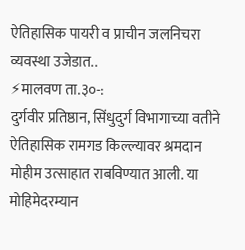ऐतिहासिक पायरी व प्राचीन जलनिचरा व्यवस्था उजेडात..
⚡मालवण ता.३०-:
दुर्गवीर प्रतिष्ठान, सिंधुदुर्ग विभागाच्या वतीने ऐतिहासिक रामगड किल्ल्यावर श्रमदान मोहीम उत्साहात राबविण्यात आली. या मोहिमेदरम्यान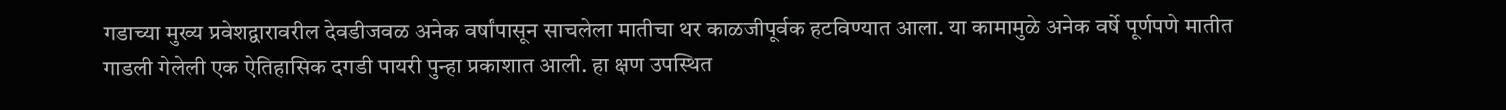गडाच्या मुख्य प्रवेशद्वारावरील देवडीजवळ अनेक वर्षांपासून साचलेला मातीचा थर काळजीपूर्वक हटविण्यात आला. या कामामुळे अनेक वर्षे पूर्णपणे मातीत गाडली गेलेली एक ऐतिहासिक दगडी पायरी पुन्हा प्रकाशात आली. हा क्षण उपस्थित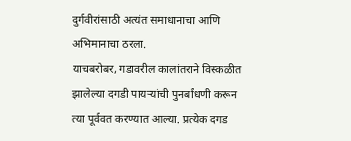दुर्गवीरांसाठी अत्यंत समाधानाचा आणि अभिमानाचा ठरला.
याचबरोबर, गडावरील कालांतराने विस्कळीत झालेल्या दगडी पायऱ्यांची पुनर्बांधणी करून त्या पूर्ववत करण्यात आल्या. प्रत्येक दगड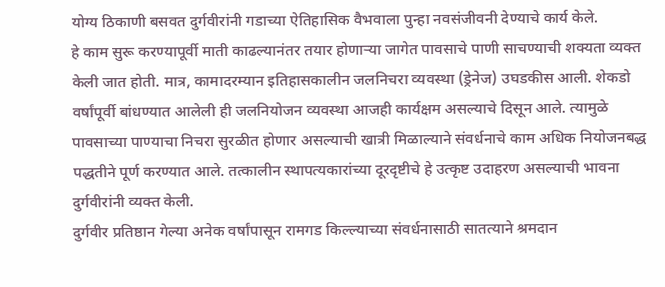योग्य ठिकाणी बसवत दुर्गवीरांनी गडाच्या ऐतिहासिक वैभवाला पुन्हा नवसंजीवनी देण्याचे कार्य केले.
हे काम सुरू करण्यापूर्वी माती काढल्यानंतर तयार होणाऱ्या जागेत पावसाचे पाणी साचण्याची शक्यता व्यक्त केली जात होती. मात्र, कामादरम्यान इतिहासकालीन जलनिचरा व्यवस्था (ड्रेनेज) उघडकीस आली. शेकडो वर्षांपूर्वी बांधण्यात आलेली ही जलनियोजन व्यवस्था आजही कार्यक्षम असल्याचे दिसून आले. त्यामुळे पावसाच्या पाण्याचा निचरा सुरळीत होणार असल्याची खात्री मिळाल्याने संवर्धनाचे काम अधिक नियोजनबद्ध पद्धतीने पूर्ण करण्यात आले. तत्कालीन स्थापत्यकारांच्या दूरदृष्टीचे हे उत्कृष्ट उदाहरण असल्याची भावना दुर्गवीरांनी व्यक्त केली.
दुर्गवीर प्रतिष्ठान गेल्या अनेक वर्षांपासून रामगड किल्ल्याच्या संवर्धनासाठी सातत्याने श्रमदान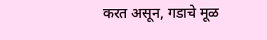करत असून, गडाचे मूळ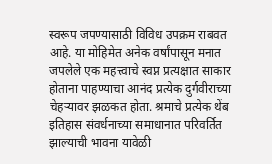स्वरूप जपण्यासाठी विविध उपक्रम राबवत आहे. या मोहिमेत अनेक वर्षांपासून मनात जपलेले एक महत्त्वाचे स्वप्न प्रत्यक्षात साकार होताना पाहण्याचा आनंद प्रत्येक दुर्गवीराच्या चेहऱ्यावर झळकत होता. श्रमाचे प्रत्येक थेंब इतिहास संवर्धनाच्या समाधानात परिवर्तित झाल्याची भावना यावेळी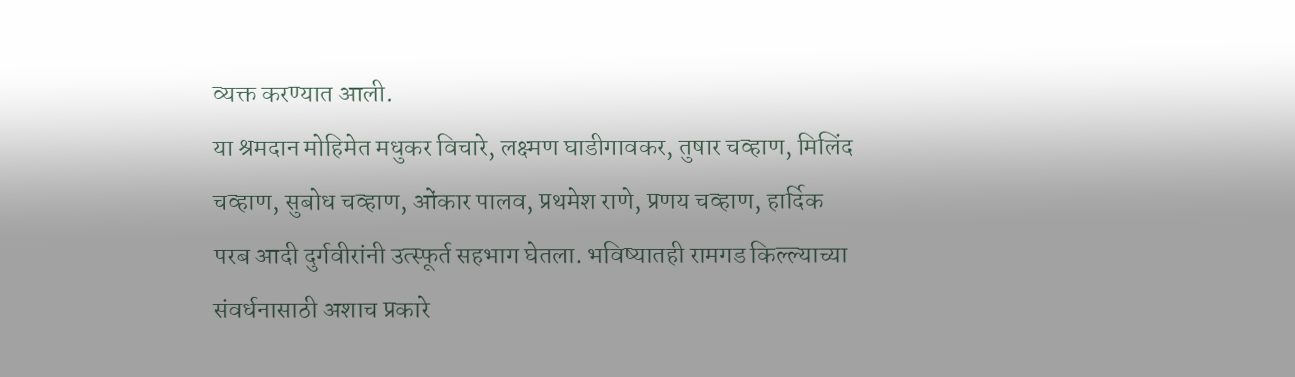व्यक्त करण्यात आली.
या श्रमदान मोहिमेत मधुकर विचारे, लक्ष्मण घाडीगावकर, तुषार चव्हाण, मिलिंद चव्हाण, सुबोध चव्हाण, ओंकार पालव, प्रथमेश राणे, प्रणय चव्हाण, हार्दिक परब आदी दुर्गवीरांनी उत्स्फूर्त सहभाग घेतला. भविष्यातही रामगड किल्ल्याच्या संवर्धनासाठी अशाच प्रकारे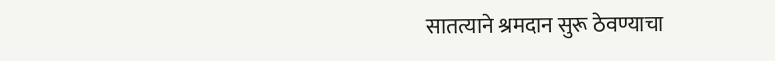सातत्याने श्रमदान सुरू ठेवण्याचा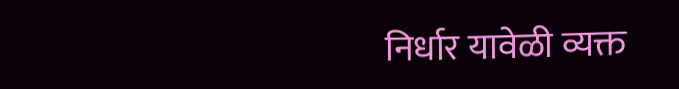निर्धार यावेळी व्यक्त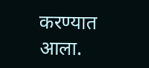करण्यात आला.